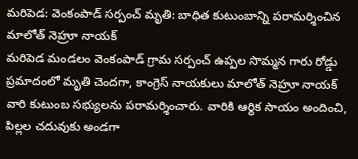మరిపెడ: వెంకంపాడ్ సర్పంచ్ మృతి: బాధిత కుటుంబాన్ని పరామర్శించిన మాలోత్ నెహ్రూ నాయక్
మరిపెడ మండలం వెంకంపాడ్ గ్రామ సర్పంచ్ ఉప్పల సొమ్మన గారు రోడ్డు ప్రమాదంలో మృతి చెందగా, కాంగ్రెస్ నాయకులు మాలోత్ నెహ్రూ నాయక్ వారి కుటుంబ సభ్యులను పరామర్శించారు. వారికి ఆర్థిక సాయం అందించి, పిల్లల చదువుకు అండగా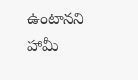ఉంటానని హామీ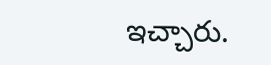ఇచ్చారు.